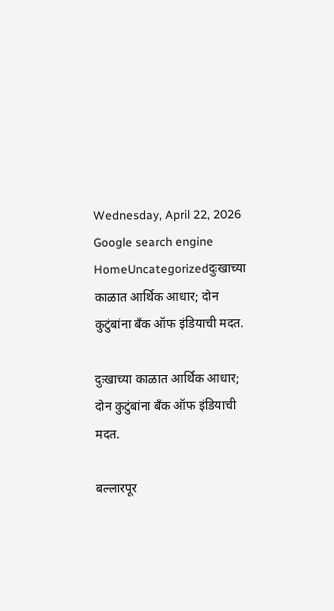Wednesday, April 22, 2026
Google search engine
HomeUncategorizedदुःखाच्या काळात आर्थिक आधार; दोन कुटुंबांना बँक ऑफ इंडियाची मदत.

दुःखाच्या काळात आर्थिक आधार; दोन कुटुंबांना बँक ऑफ इंडियाची मदत.

बल्लारपूर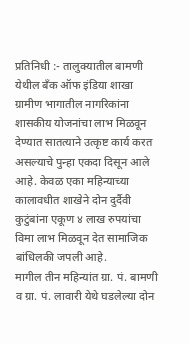प्रतिनिधी :- तालुक्यातील बामणी येथील बँक ऑफ इंडिया शाखा ग्रामीण भागातील नागरिकांना शासकीय योजनांचा लाभ मिळवून देण्यात सातत्याने उत्कृष्ट कार्य करत असल्याचे पुन्हा एकदा दिसून आले आहे. केवळ एका महिन्याच्या कालावधीत शाखेने दोन दुर्दैवी कुटुंबांना एकूण ४ लाख रुपयांचा विमा लाभ मिळवून देत सामाजिक बांधिलकी जपली आहे.
मागील तीन महिन्यांत ग्रा. पं. बामणी व ग्रा. पं. लावारी येथे घडलेल्या दोन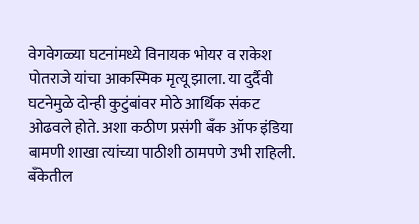वेगवेगळ्या घटनांमध्ये विनायक भोयर व राकेश पोतराजे यांचा आकस्मिक मृत्यू झाला. या दुर्दैवी घटनेमुळे दोन्ही कुटुंबांवर मोठे आर्थिक संकट ओढवले होते. अशा कठीण प्रसंगी बँक ऑफ इंडिया बामणी शाखा त्यांच्या पाठीशी ठामपणे उभी राहिली.
बँकेतील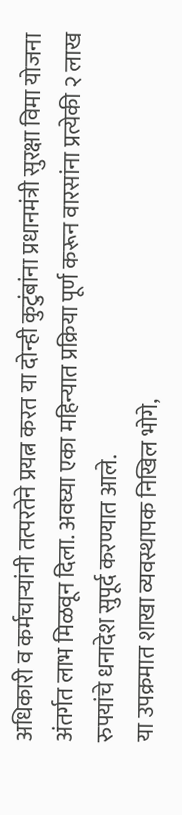अधिकारी व कर्मचाऱ्यांनी तत्परतेने प्रयत्न करत या दोन्ही कुटुंबांना प्रधानमंत्री सुरक्षा विमा योजना अंतर्गत लाभ मिळवून दिला. अवघ्या एका महिन्यात प्रक्रिया पूर्ण करून वारसांना प्रत्येकी २ लाख रुपयांचे धनादेश सुपूर्द करण्यात आले.
या उपक्रमात शाखा व्यवस्थापक निखिल भोगे,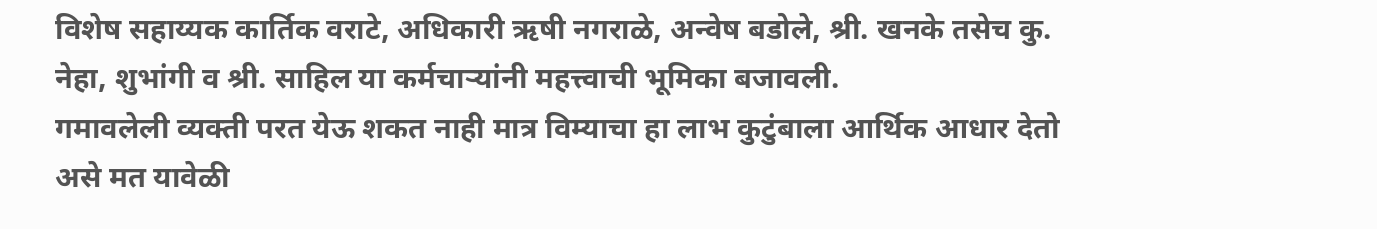विशेष सहाय्यक कार्तिक वराटे, अधिकारी ऋषी नगराळे, अन्वेष बडोले, श्री. खनके तसेच कु. नेहा, शुभांगी व श्री. साहिल या कर्मचाऱ्यांनी महत्त्वाची भूमिका बजावली.
गमावलेली व्यक्ती परत येऊ शकत नाही मात्र विम्याचा हा लाभ कुटुंबाला आर्थिक आधार देतो असे मत यावेळी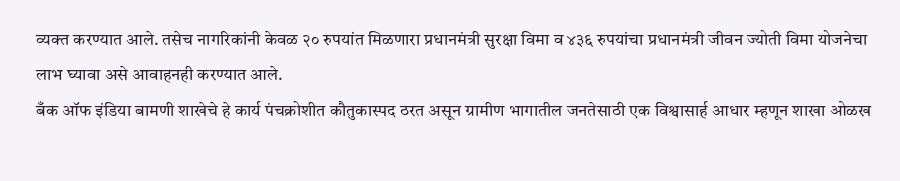व्यक्त करण्यात आले. तसेच नागरिकांनी केवळ २० रुपयांत मिळणारा प्रधानमंत्री सुरक्षा विमा व ४३६ रुपयांचा प्रधानमंत्री जीवन ज्योती विमा योजनेचा लाभ घ्यावा असे आवाहनही करण्यात आले.
बँक ऑफ इंडिया बामणी शाखेचे हे कार्य पंचक्रोशीत कौतुकास्पद ठरत असून ग्रामीण भागातील जनतेसाठी एक विश्वासार्ह आधार म्हणून शाखा ओळख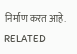निर्माण करत आहे.
RELATED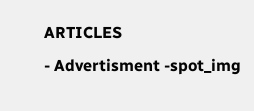ARTICLES
- Advertisment -spot_img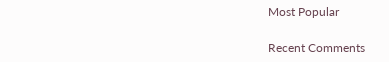Most Popular

Recent Comments